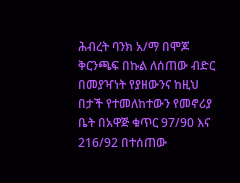ሕብረት ባንክ አ/ማ በሞጆ ቅርንጫፍ በኩል ለሰጠው ብድር በመያዣነት የያዘውንና ከዚህ በታች የተመለከተውን የመኖሪያ ቤት በአዋጅ ቁጥር 97/90 እና 216/92 በተሰጠው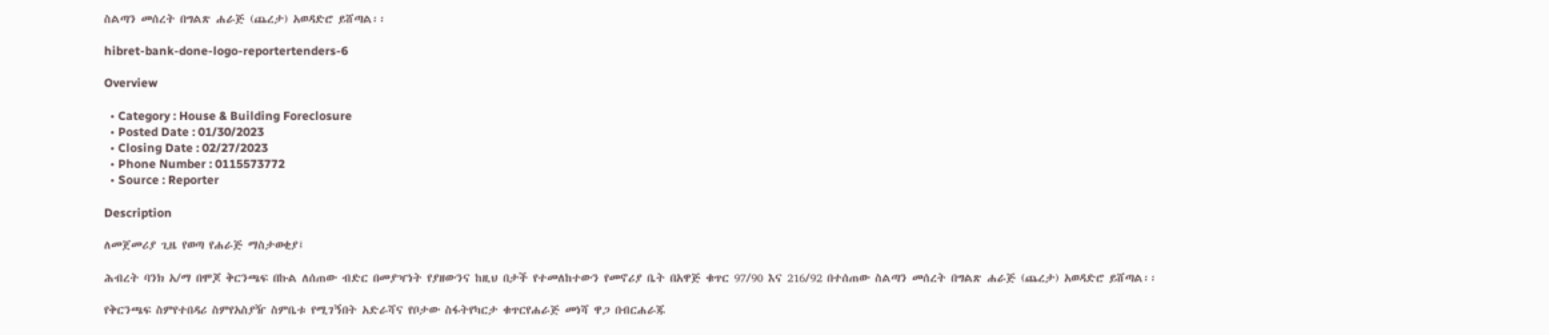ስልጣን መሰረት በግልጽ ሐራጅ (ጨረታ) አወዳድሮ ይሸጣል፡፡

hibret-bank-done-logo-reportertenders-6

Overview

  • Category : House & Building Foreclosure
  • Posted Date : 01/30/2023
  • Closing Date : 02/27/2023
  • Phone Number : 0115573772
  • Source : Reporter

Description

ለመጀመሪያ ጊዜ የወጣ የሐራጅ ማስታወቂያ፤

ሕብረት ባንክ አ/ማ በሞጆ ቅርንጫፍ በኩል ለሰጠው ብድር በመያዣነት የያዘውንና ከዚህ በታች የተመለከተውን የመኖሪያ ቤት በአዋጅ ቁጥር 97/90 እና 216/92 በተሰጠው ስልጣን መሰረት በግልጽ ሐራጅ (ጨረታ) አወዳድሮ ይሸጣል፡፡

የቅርንጫፍ ስምየተበዳሪ ስምየአስያዥ ስምቤቱ የሚገኝበት አድራሻና የቦታው ስፋትየካርታ ቁጥርየሐራጅ መነሻ ዋጋ በብርሐራጁ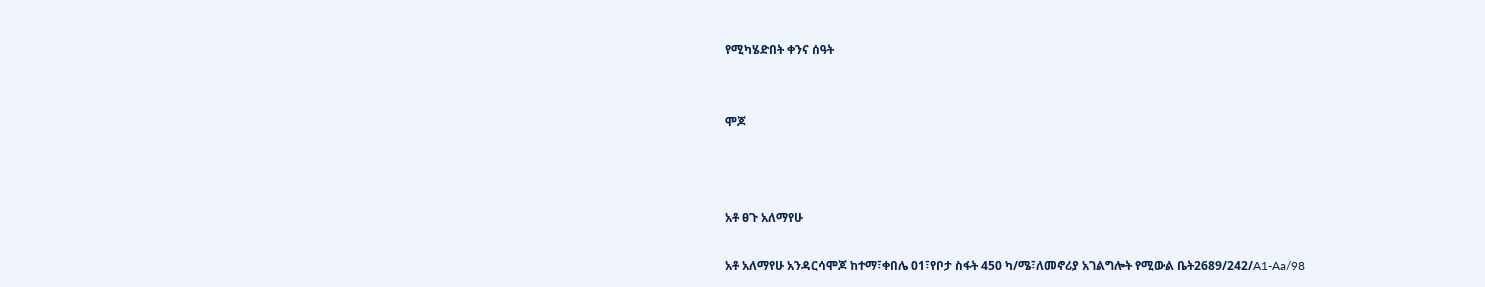የሚካሄድበት ቀንና ሰዓት


ሞጆ



አቶ ፀጉ አለማየሁ

አቶ አለማየሁ አንዳርሳሞጆ ከተማ፣ቀበሌ 01፣የቦታ ስፋት 450 ካ/ሜ፣ለመኖሪያ አገልግሎት የሚውል ቤት2689/242/A1-Aa/98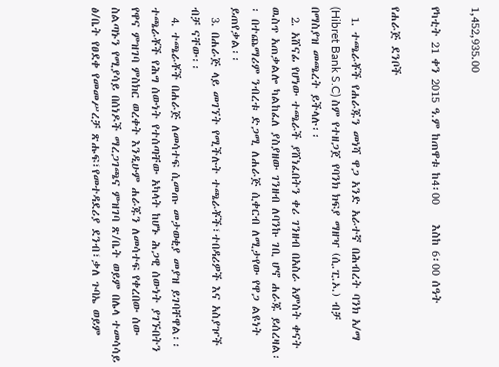1,452,935.00

የካቲት 21 ቀን 2015 ዓ.ም ከጠዋቱ ከ4፡00    እስከ 6፡00 ሰዓት

የሐራጅ ደንቦች

  1. ተጫራቾች የሐራጁን መነሻ ዋጋ አንድ አራተኛ በሕብረት ባንክ አ/ማ (Hibret Bank S.C) ስም የተዘጋጀ የባንክ ክፍያ ማዘዣ (ሲ.ፒ.ኦ.) ብቻ በማስያዝ መጫረት ይችላሉ፡፡
  2. አሸናፊ የሆነው ተጫራች ያሸነፈበትን ቀሪ ገንዘብ በአስራ አምስት ቀናት ዉስጥ አጠቃልሎ ካልከፈለ ያስያዘው ገንዘብ ለባንኩ ገቢ ሆኖ ሐራጁ ይሰረዛል፡፡ በተጨማሪም ንብረቱ ድጋሚ ለሐራጅ ሲቀርብ ለሚታየው የዋጋ ልዩነት ይጠየቃል፡፡
  3. በሐራጅ ላይ መገኘት የሚችሉት ተጫራቾች፣ተበዳሪዎች እና አስያዦች ብቻ ናቸው፡፡
  4. ተጫራቾች በሐራጅ ለመሳተፍ ሲመጡ መታወቂያ መያዝ ይገባቸዋል፡፡ተጫራቾች የሕግ ሰውነት የተሰጣቸው አካላት ከሆኑ ሕጋዊ ሰውነት ያገኙበትን የዋና ምዝገባ ምስክር ወረቀት እንዲሁም ሐራጁን ለመሳተፍ የቀረበው ሰው ስልጣኑን የሚያሳይ በሰነዶች ማረጋገጫና ምዝገባ ጽ/ቤት ወይም በሌላ ተመሳሳይ ፅ/ቤት የፀደቀ የመመሥረቻ ጽሑፍ፣የመተዳደሪያ ደንብ፣ቃለ ጉባኤ ወይም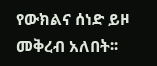የውክልና ሰነድ ይዞ መቅረብ አለበት፡፡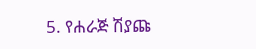5. የሐራጅ ሽያጩ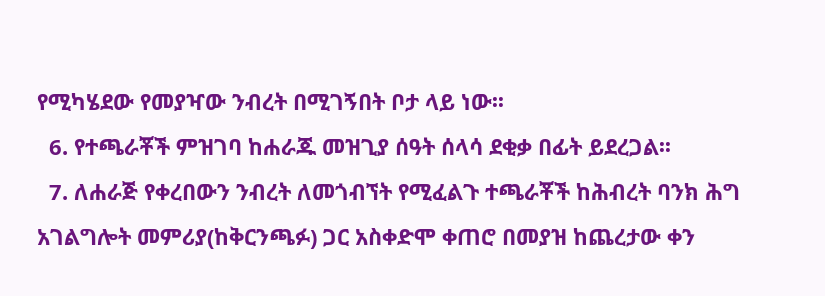የሚካሄደው የመያዣው ንብረት በሚገኝበት ቦታ ላይ ነው፡፡
  6. የተጫራቾች ምዝገባ ከሐራጁ መዝጊያ ሰዓት ሰላሳ ደቂቃ በፊት ይደረጋል፡፡
  7. ለሐራጅ የቀረበውን ንብረት ለመጎብኘት የሚፈልጉ ተጫራቾች ከሕብረት ባንክ ሕግ አገልግሎት መምሪያ(ከቅርንጫፉ) ጋር አስቀድሞ ቀጠሮ በመያዝ ከጨረታው ቀን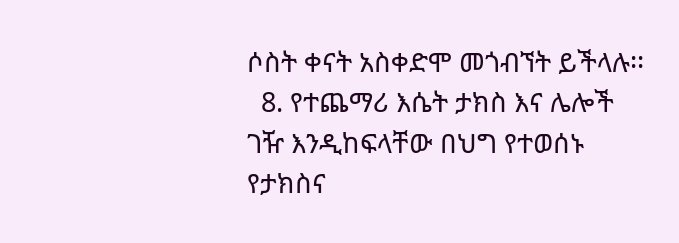ሶስት ቀናት አስቀድሞ መጎብኘት ይችላሉ፡፡
  8. የተጨማሪ እሴት ታክስ እና ሌሎች ገዥ እንዲከፍላቸው በህግ የተወሰኑ የታክስና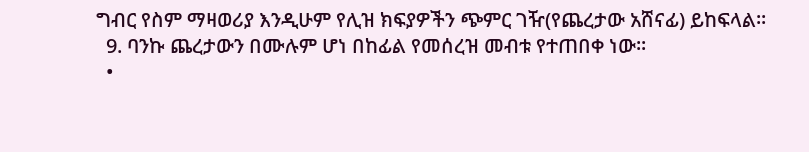ግብር የስም ማዛወሪያ እንዲሁም የሊዝ ክፍያዎችን ጭምር ገዥ(የጨረታው አሸናፊ) ይከፍላል፡፡
  9. ባንኩ ጨረታውን በሙሉም ሆነ በከፊል የመሰረዝ መብቱ የተጠበቀ ነው፡፡
  •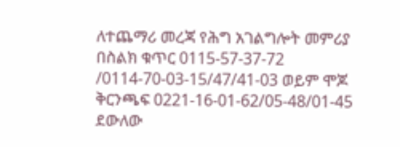ለተጨማሪ መረጃ የሕግ አገልግሎት መምሪያ በስልክ ቁጥር 0115-57-37-72 /0114-70-03-15/47/41-03 ወይም ሞጆ ቅርንጫፍ 0221-16-01-62/05-48/01-45 ደውለው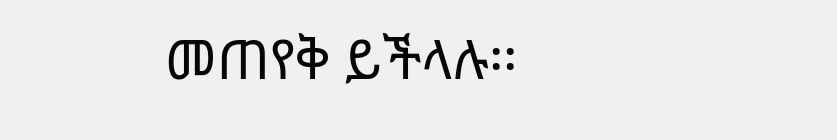መጠየቅ ይችላሉ፡፡